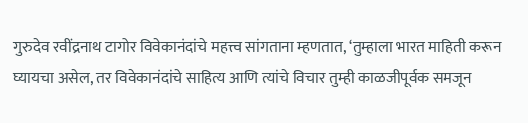गुरुदेव रवींद्रनाथ टागोर विवेकानंदांचे महत्त्व सांगताना म्हणतात, ‘तुम्हाला भारत माहिती करून घ्यायचा असेल, तर विवेकानंदांचे साहित्य आणि त्यांचे विचार तुम्ही काळजीपूर्वक समजून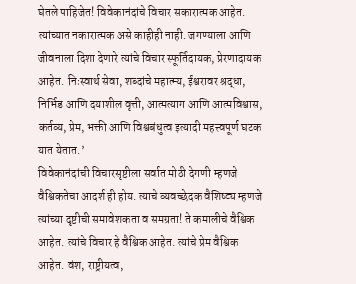घेतले पाहिजेत! विवेकानंदांचे विचार सकारात्मक आहेत. त्यांच्यात नकारात्मक असे काहीही नाही. जगण्याला आणि जीवनाला दिशा देणारे त्यांचे विचार स्फूर्तिदायक, प्रेरणादायक आहेत. निःस्वार्थ सेवा, शब्दांचे महात्म्य, ईश्वरावर श्रद्धा, निर्भिड आणि दयाशील वृत्ती, आत्मत्याग आणि आत्मविश्वास, कर्तव्य, प्रेम, भक्ती आणि विश्वबंधुत्व इत्यादी महत्त्वपूर्ण घटक यात येतात.’
विवेकानंदांची विचारसृष्टीला सर्वात मोठी देगणी म्हणजे वैश्विकतेचा आदर्श ही होय. त्याचे व्यवच्छेदक वैशिष्ट्य म्हणजे त्यांच्या दृष्टीची समावेशकता व समग्रता! ते कमालीचे वैश्विक आहेत. त्यांचे विचार हे वैश्विक आहेत. त्यांचे प्रेम वैश्विक आहेत. वंश, राष्ट्रीयत्व,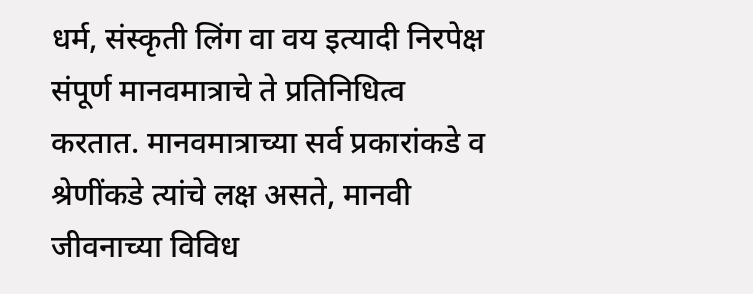धर्म, संस्कृती लिंग वा वय इत्यादी निरपेक्ष संपूर्ण मानवमात्राचे ते प्रतिनिधित्व करतात. मानवमात्राच्या सर्व प्रकारांकडे व श्रेणींकडे त्यांचे लक्ष असते, मानवी जीवनाच्या विविध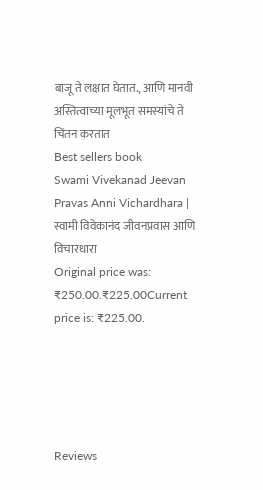बाजू ते लक्षात घेतात., आणि मानवी अस्तित्वाच्या मूलभूत समस्यांचे ते चिंतन करतात
Best sellers book
Swami Vivekanad Jeevan Pravas Anni Vichardhara | स्वामी विवेकानंद जीवनप्रवास आणि विचारधारा
Original price was: ₹250.00.₹225.00Current price is: ₹225.00.





Reviews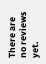There are no reviews yet.